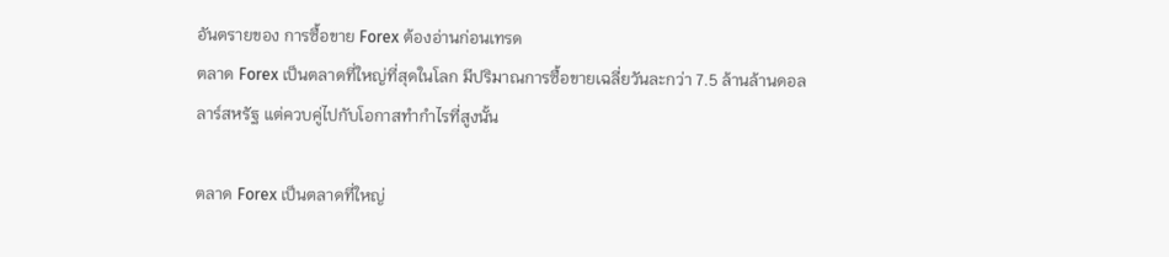อันตรายของ การซื้อขาย Forex ต้องอ่านก่อนเทรด
ตลาด Forex เป็นตลาดที่ใหญ่ที่สุดในโลก มีปริมาณการซื้อขายเฉลี่ยวันละกว่า 7.5 ล้านล้านดอลลาร์สหรัฐ แต่ควบคู่ไปกับโอกาสทำกำไรที่สูงนั้น

ตลาด Forex เป็นตลาดที่ใหญ่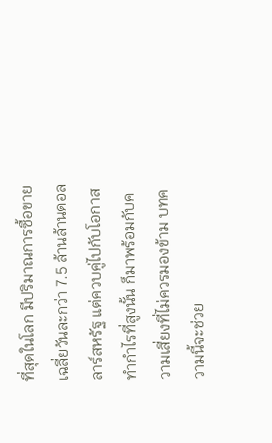ที่สุดในโลก มีปริมาณการซื้อขายเฉลี่ยวันละกว่า 7.5 ล้านล้านดอลลาร์สหรัฐ แต่ควบคู่ไปกับโอกาสทำกำไรที่สูงนั้น ก็มาพร้อมกับความเสี่ยงที่ไม่ควรมองข้าม บทความนี้จะช่วย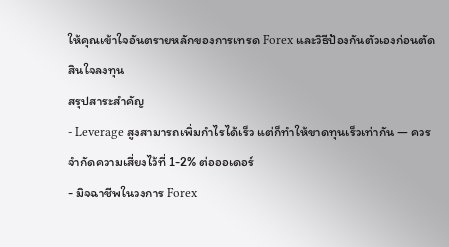ให้คุณเข้าใจอันตรายหลักของการเทรด Forex และวิธีป้องกันตัวเองก่อนตัดสินใจลงทุน
สรุปสาระสำคัญ
- Leverage สูงสามารถเพิ่มกำไรได้เร็ว แต่ก็ทำให้ขาดทุนเร็วเท่ากัน — ควรจำกัดความเสี่ยงไว้ที่ 1-2% ต่อออเดอร์
- มิจฉาชีพในวงการ Forex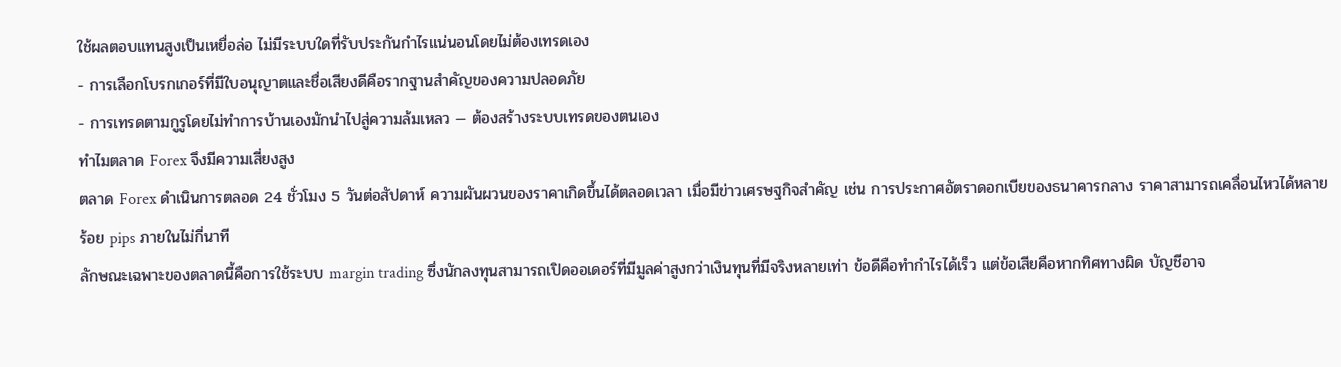ใช้ผลตอบแทนสูงเป็นเหยื่อล่อ ไม่มีระบบใดที่รับประกันกำไรแน่นอนโดยไม่ต้องเทรดเอง
- การเลือกโบรกเกอร์ที่มีใบอนุญาตและชื่อเสียงดีคือรากฐานสำคัญของความปลอดภัย
- การเทรดตามกูรูโดยไม่ทำการบ้านเองมักนำไปสู่ความล้มเหลว — ต้องสร้างระบบเทรดของตนเอง
ทำไมตลาด Forex จึงมีความเสี่ยงสูง
ตลาด Forex ดำเนินการตลอด 24 ชั่วโมง 5 วันต่อสัปดาห์ ความผันผวนของราคาเกิดขึ้นได้ตลอดเวลา เมื่อมีข่าวเศรษฐกิจสำคัญ เช่น การประกาศอัตราดอกเบียของธนาคารกลาง ราคาสามารถเคลื่อนไหวได้หลายร้อย pips ภายในไม่กี่นาที
ลักษณะเฉพาะของตลาดนี้คือการใช้ระบบ margin trading ซึ่งนักลงทุนสามารถเปิดออเดอร์ที่มีมูลค่าสูงกว่าเงินทุนที่มีจริงหลายเท่า ข้อดีคือทำกำไรได้เร็ว แต่ข้อเสียคือหากทิศทางผิด บัญชีอาจ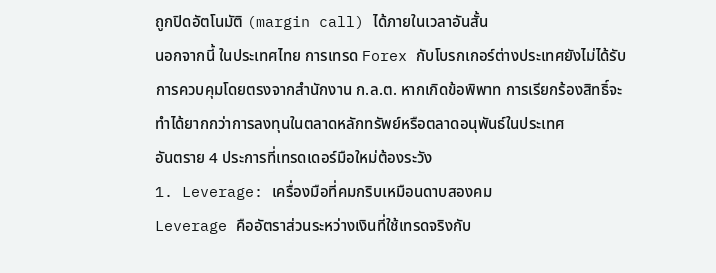ถูกปิดอัตโนมัติ (margin call) ได้ภายในเวลาอันสั้น
นอกจากนี้ ในประเทศไทย การเทรด Forex กับโบรกเกอร์ต่างประเทศยังไม่ได้รับการควบคุมโดยตรงจากสำนักงาน ก.ล.ต. หากเกิดข้อพิพาท การเรียกร้องสิทธิ์จะทำได้ยากกว่าการลงทุนในตลาดหลักทรัพย์หรือตลาดอนุพันธ์ในประเทศ
อันตราย 4 ประการที่เทรดเดอร์มือใหม่ต้องระวัง
1. Leverage: เครื่องมือที่คมกริบเหมือนดาบสองคม
Leverage คืออัตราส่วนระหว่างเงินที่ใช้เทรดจริงกับ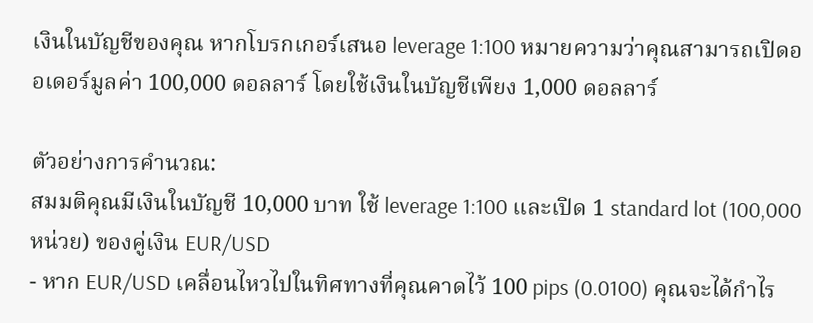เงินในบัญชีของคุณ หากโบรกเกอร์เสนอ leverage 1:100 หมายความว่าคุณสามารถเปิดออเดอร์มูลค่า 100,000 ดอลลาร์ โดยใช้เงินในบัญชีเพียง 1,000 ดอลลาร์

ตัวอย่างการคำนวณ:
สมมติคุณมีเงินในบัญชี 10,000 บาท ใช้ leverage 1:100 และเปิด 1 standard lot (100,000 หน่วย) ของคู่เงิน EUR/USD
- หาก EUR/USD เคลื่อนไหวไปในทิศทางที่คุณคาดไว้ 100 pips (0.0100) คุณจะได้กำไร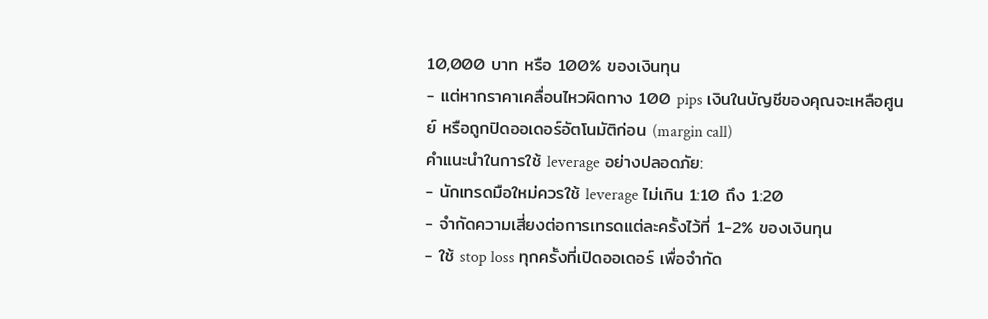10,000 บาท หรือ 100% ของเงินทุน
- แต่หากราคาเคลื่อนไหวผิดทาง 100 pips เงินในบัญชีของคุณจะเหลือศูนย์ หรือถูกปิดออเดอร์อัตโนมัติก่อน (margin call)
คำแนะนำในการใช้ leverage อย่างปลอดภัย:
- นักเทรดมือใหม่ควรใช้ leverage ไม่เกิน 1:10 ถึง 1:20
- จำกัดความเสี่ยงต่อการเทรดแต่ละครั้งไว้ที่ 1-2% ของเงินทุน
- ใช้ stop loss ทุกครั้งที่เปิดออเดอร์ เพื่อจำกัด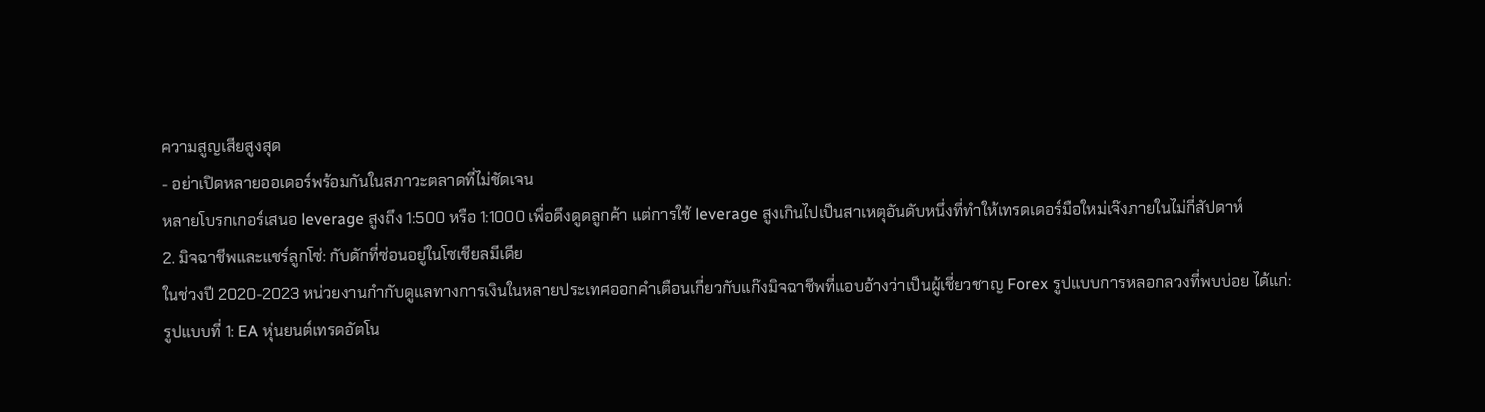ความสูญเสียสูงสุด
- อย่าเปิดหลายออเดอร์พร้อมกันในสภาวะตลาดที่ไม่ชัดเจน
หลายโบรกเกอร์เสนอ leverage สูงถึง 1:500 หรือ 1:1000 เพื่อดึงดูดลูกค้า แต่การใช้ leverage สูงเกินไปเป็นสาเหตุอันดับหนึ่งที่ทำให้เทรดเดอร์มือใหม่เจ๊งภายในไม่กี่สัปดาห์
2. มิจฉาชีพและแชร์ลูกโซ่: กับดักที่ซ่อนอยู่ในโซเชียลมีเดีย
ในช่วงปี 2020-2023 หน่วยงานกำกับดูแลทางการเงินในหลายประเทศออกคำเตือนเกี่ยวกับแก๊งมิจฉาชีพที่แอบอ้างว่าเป็นผู้เชี่ยวชาญ Forex รูปแบบการหลอกลวงที่พบบ่อย ได้แก่:
รูปแบบที่ 1: EA หุ่นยนต์เทรดอัตโน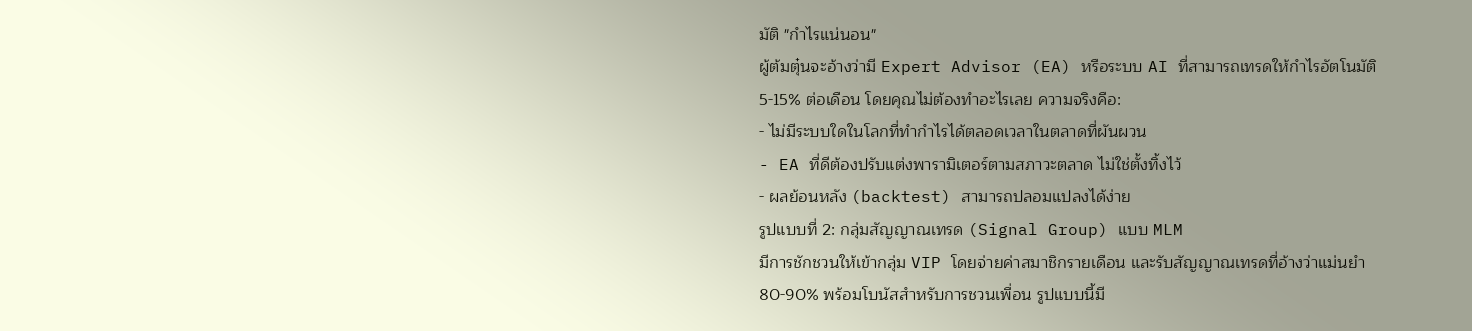มัติ "กำไรแน่นอน"
ผู้ต้มตุ๋นจะอ้างว่ามี Expert Advisor (EA) หรือระบบ AI ที่สามารถเทรดให้กำไรอัตโนมัติ 5-15% ต่อเดือน โดยคุณไม่ต้องทำอะไรเลย ความจริงคือ:
- ไม่มีระบบใดในโลกที่ทำกำไรได้ตลอดเวลาในตลาดที่ผันผวน
- EA ที่ดีต้องปรับแต่งพารามิเตอร์ตามสภาวะตลาด ไม่ใช่ตั้งทิ้งไว้
- ผลย้อนหลัง (backtest) สามารถปลอมแปลงได้ง่าย
รูปแบบที่ 2: กลุ่มสัญญาณเทรด (Signal Group) แบบ MLM
มีการชักชวนให้เข้ากลุ่ม VIP โดยจ่ายค่าสมาชิกรายเดือน และรับสัญญาณเทรดที่อ้างว่าแม่นยำ 80-90% พร้อมโบนัสสำหรับการชวนเพื่อน รูปแบบนี้มี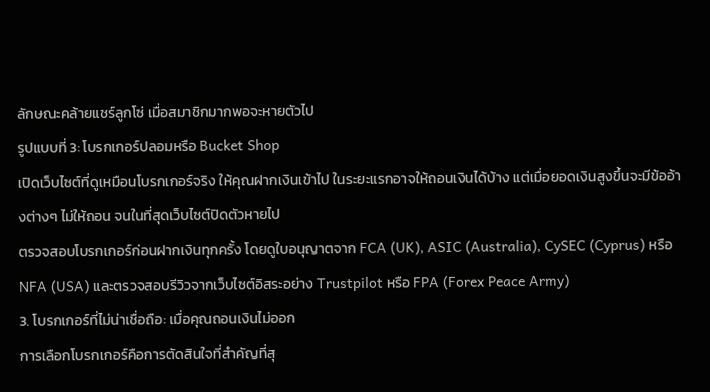ลักษณะคล้ายแชร์ลูกโซ่ เมื่อสมาชิกมากพอจะหายตัวไป
รูปแบบที่ 3: โบรกเกอร์ปลอมหรือ Bucket Shop
เปิดเว็บไซต์ที่ดูเหมือนโบรกเกอร์จริง ให้คุณฝากเงินเข้าไป ในระยะแรกอาจให้ถอนเงินได้บ้าง แต่เมื่อยอดเงินสูงขึ้นจะมีข้ออ้างต่างๆ ไม่ให้ถอน จนในที่สุดเว็บไซต์ปิดตัวหายไป
ตรวจสอบโบรกเกอร์ก่อนฝากเงินทุกครั้ง โดยดูใบอนุญาตจาก FCA (UK), ASIC (Australia), CySEC (Cyprus) หรือ NFA (USA) และตรวจสอบรีวิวจากเว็บไซต์อิสระอย่าง Trustpilot หรือ FPA (Forex Peace Army)
3. โบรกเกอร์ที่ไม่น่าเชื่อถือ: เมื่อคุณถอนเงินไม่ออก
การเลือกโบรกเกอร์คือการตัดสินใจที่สำคัญที่สุ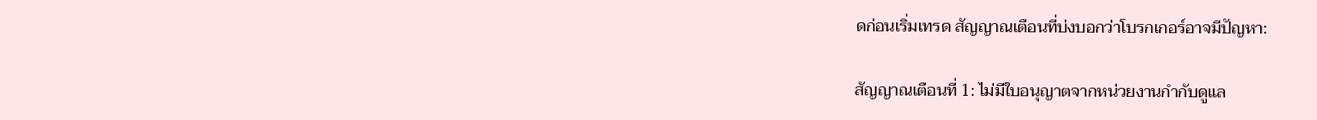ดก่อนเริ่มเทรด สัญญาณเตือนที่บ่งบอกว่าโบรกเกอร์อาจมีปัญหา:

สัญญาณเตือนที่ 1: ไม่มีใบอนุญาตจากหน่วยงานกำกับดูแล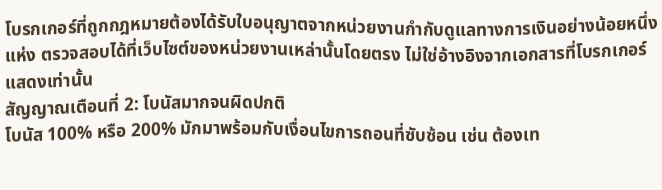โบรกเกอร์ที่ถูกกฎหมายต้องได้รับใบอนุญาตจากหน่วยงานกำกับดูแลทางการเงินอย่างน้อยหนึ่งแห่ง ตรวจสอบได้ที่เว็บไซต์ของหน่วยงานเหล่านั้นโดยตรง ไม่ใช่อ้างอิงจากเอกสารที่โบรกเกอร์แสดงเท่านั้น
สัญญาณเตือนที่ 2: โบนัสมากจนผิดปกติ
โบนัส 100% หรือ 200% มักมาพร้อมกับเงื่อนไขการถอนที่ซับซ้อน เช่น ต้องเท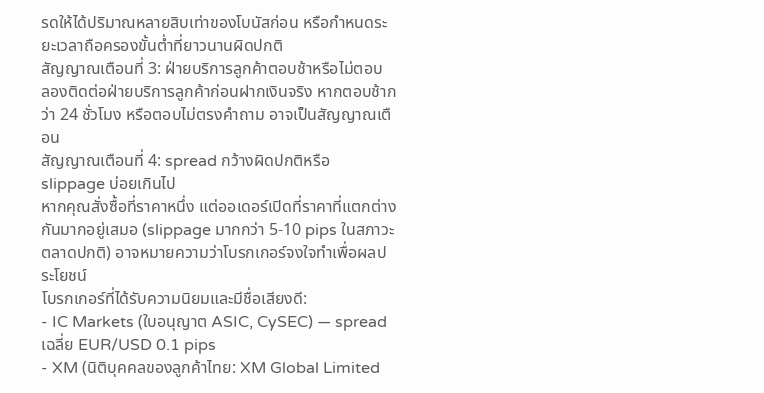รดให้ได้ปริมาณหลายสิบเท่าของโบนัสก่อน หรือกำหนดระยะเวลาถือครองขั้นต่ำที่ยาวนานผิดปกติ
สัญญาณเตือนที่ 3: ฝ่ายบริการลูกค้าตอบช้าหรือไม่ตอบ
ลองติดต่อฝ่ายบริการลูกค้าก่อนฝากเงินจริง หากตอบช้ากว่า 24 ชั่วโมง หรือตอบไม่ตรงคำถาม อาจเป็นสัญญาณเตือน
สัญญาณเตือนที่ 4: spread กว้างผิดปกติหรือ slippage บ่อยเกินไป
หากคุณสั่งซื้อที่ราคาหนึ่ง แต่ออเดอร์เปิดที่ราคาที่แตกต่างกันมากอยู่เสมอ (slippage มากกว่า 5-10 pips ในสภาวะตลาดปกติ) อาจหมายความว่าโบรกเกอร์จงใจทำเพื่อผลประโยชน์
โบรกเกอร์ที่ได้รับความนิยมและมีชื่อเสียงดี:
- IC Markets (ใบอนุญาต ASIC, CySEC) — spread เฉลี่ย EUR/USD 0.1 pips
- XM (นิติบุคคลของลูกค้าไทย: XM Global Limited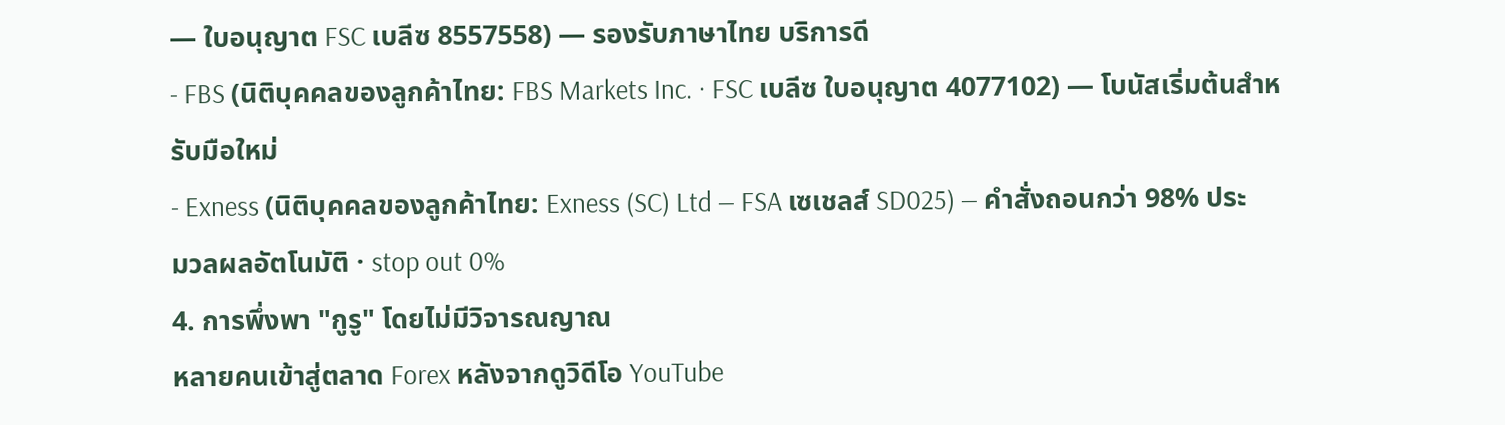— ใบอนุญาต FSC เบลีซ 8557558) — รองรับภาษาไทย บริการดี
- FBS (นิติบุคคลของลูกค้าไทย: FBS Markets Inc. · FSC เบลีซ ใบอนุญาต 4077102) — โบนัสเริ่มต้นสำหรับมือใหม่
- Exness (นิติบุคคลของลูกค้าไทย: Exness (SC) Ltd — FSA เซเชลส์ SD025) — คำสั่งถอนกว่า 98% ประมวลผลอัตโนมัติ · stop out 0%
4. การพึ่งพา "กูรู" โดยไม่มีวิจารณญาณ
หลายคนเข้าสู่ตลาด Forex หลังจากดูวิดีโอ YouTube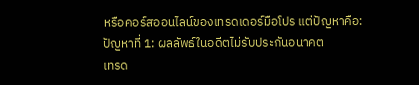หรือคอร์สออนไลน์ของเทรดเดอร์มือโปร แต่ปัญหาคือ:
ปัญหาที่ 1: ผลลัพธ์ในอดีตไม่รับประกันอนาคต
เทรด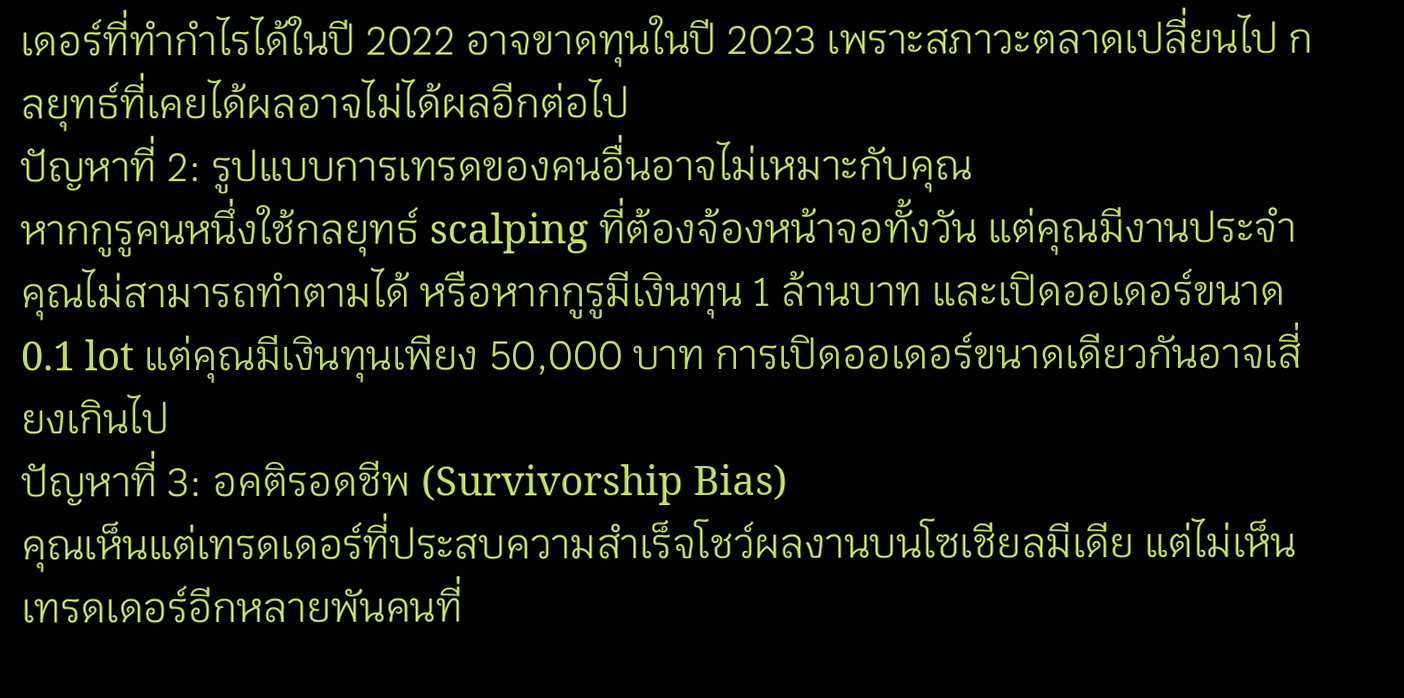เดอร์ที่ทำกำไรได้ในปี 2022 อาจขาดทุนในปี 2023 เพราะสภาวะตลาดเปลี่ยนไป กลยุทธ์ที่เคยได้ผลอาจไม่ได้ผลอีกต่อไป
ปัญหาที่ 2: รูปแบบการเทรดของคนอื่นอาจไม่เหมาะกับคุณ
หากกูรูคนหนึ่งใช้กลยุทธ์ scalping ที่ต้องจ้องหน้าจอทั้งวัน แต่คุณมีงานประจำ คุณไม่สามารถทำตามได้ หรือหากกูรูมีเงินทุน 1 ล้านบาท และเปิดออเดอร์ขนาด 0.1 lot แต่คุณมีเงินทุนเพียง 50,000 บาท การเปิดออเดอร์ขนาดเดียวกันอาจเสี่ยงเกินไป
ปัญหาที่ 3: อคติรอดชีพ (Survivorship Bias)
คุณเห็นแต่เทรดเดอร์ที่ประสบความสำเร็จโชว์ผลงานบนโซเชียลมีเดีย แต่ไม่เห็นเทรดเดอร์อีกหลายพันคนที่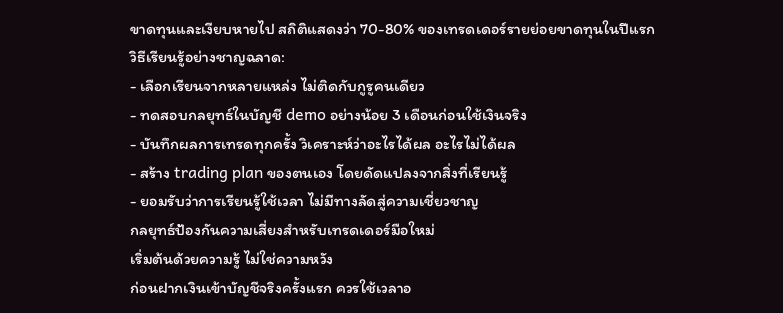ขาดทุนและเงียบหายไป สถิติแสดงว่า 70-80% ของเทรดเดอร์รายย่อยขาดทุนในปีแรก
วิธีเรียนรู้อย่างชาญฉลาด:
- เลือกเรียนจากหลายแหล่ง ไม่ติดกับกูรูคนเดียว
- ทดสอบกลยุทธ์ในบัญชี demo อย่างน้อย 3 เดือนก่อนใช้เงินจริง
- บันทึกผลการเทรดทุกครั้ง วิเคราะห์ว่าอะไรได้ผล อะไรไม่ได้ผล
- สร้าง trading plan ของตนเอง โดยดัดแปลงจากสิ่งที่เรียนรู้
- ยอมรับว่าการเรียนรู้ใช้เวลา ไม่มีทางลัดสู่ความเชี่ยวชาญ
กลยุทธ์ป้องกันความเสี่ยงสำหรับเทรดเดอร์มือใหม่
เริ่มต้นด้วยความรู้ ไม่ใช่ความหวัง
ก่อนฝากเงินเข้าบัญชีจริงครั้งแรก ควรใช้เวลาอ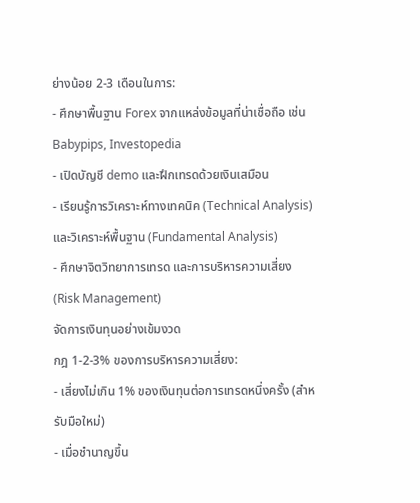ย่างน้อย 2-3 เดือนในการ:
- ศึกษาพื้นฐาน Forex จากแหล่งข้อมูลที่น่าเชื่อถือ เช่น Babypips, Investopedia
- เปิดบัญชี demo และฝึกเทรดด้วยเงินเสมือน
- เรียนรู้การวิเคราะห์ทางเทคนิค (Technical Analysis) และวิเคราะห์พื้นฐาน (Fundamental Analysis)
- ศึกษาจิตวิทยาการเทรด และการบริหารความเสี่ยง (Risk Management)
จัดการเงินทุนอย่างเข้มงวด
กฎ 1-2-3% ของการบริหารความเสี่ยง:
- เสี่ยงไม่เกิน 1% ของเงินทุนต่อการเทรดหนึ่งครั้ง (สำหรับมือใหม่)
- เมื่อชำนาญขึ้น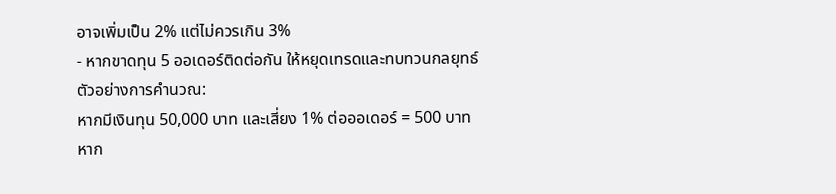อาจเพิ่มเป็น 2% แต่ไม่ควรเกิน 3%
- หากขาดทุน 5 ออเดอร์ติดต่อกัน ให้หยุดเทรดและทบทวนกลยุทธ์
ตัวอย่างการคำนวณ:
หากมีเงินทุน 50,000 บาท และเสี่ยง 1% ต่อออเดอร์ = 500 บาท
หาก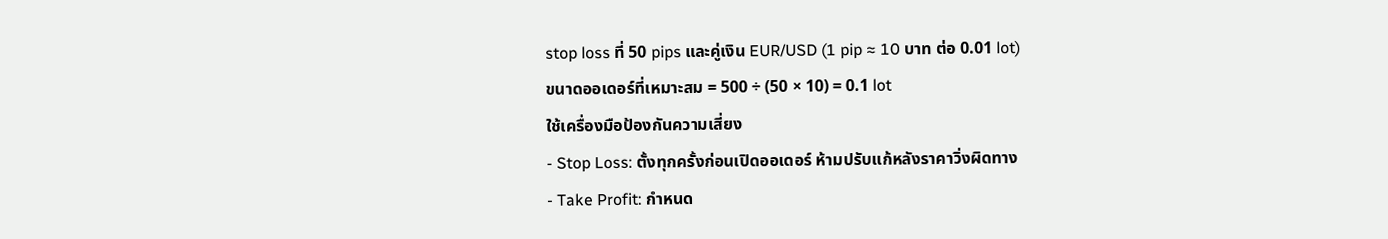stop loss ที่ 50 pips และคู่เงิน EUR/USD (1 pip ≈ 10 บาท ต่อ 0.01 lot)
ขนาดออเดอร์ที่เหมาะสม = 500 ÷ (50 × 10) = 0.1 lot
ใช้เครื่องมือป้องกันความเสี่ยง
- Stop Loss: ตั้งทุกครั้งก่อนเปิดออเดอร์ ห้ามปรับแก้หลังราคาวิ่งผิดทาง
- Take Profit: กำหนด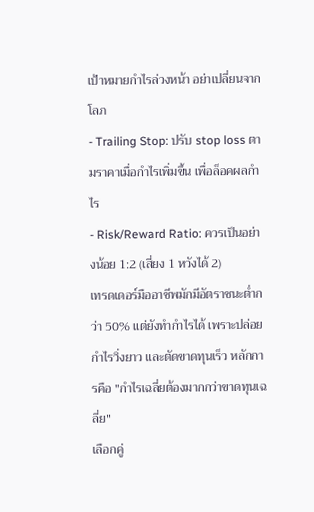เป้าหมายกำไรล่วงหน้า อย่าเปลี่ยนจากโลภ
- Trailing Stop: ปรับ stop loss ตามราคาเมื่อกำไรเพิ่มขึ้น เพื่อล็อคผลกำไร
- Risk/Reward Ratio: ควรเป็นอย่างน้อย 1:2 (เสี่ยง 1 หวังได้ 2)
เทรดเดอร์มืออาชีพมักมีอัตราชนะต่ำกว่า 50% แต่ยังทำกำไรได้ เพราะปล่อยกำไรวิ่งยาว และตัดขาดทุนเร็ว หลักการคือ "กำไรเฉลี่ยต้องมากกว่าขาดทุนเฉลี่ย"
เลือกคู่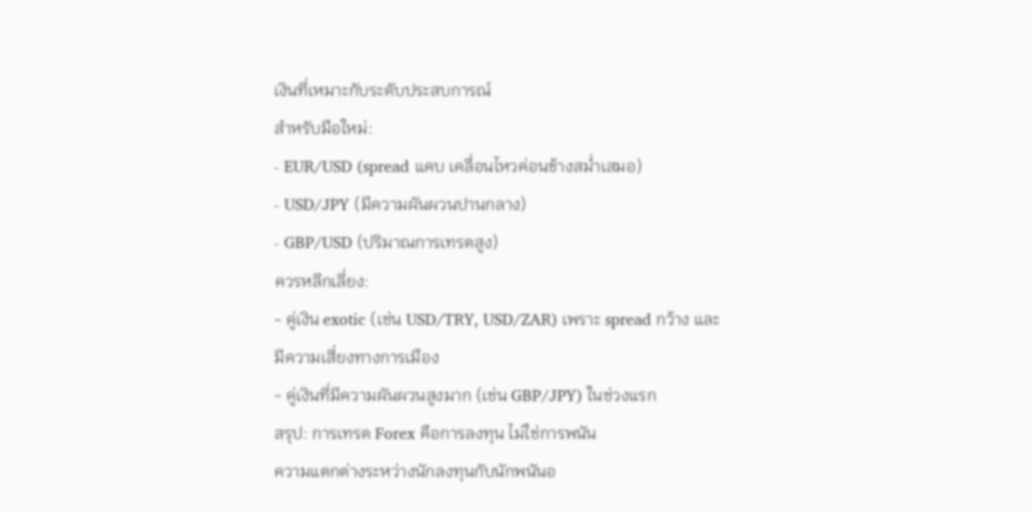เงินที่เหมาะกับระดับประสบการณ์
สำหรับมือใหม่:
- EUR/USD (spread แคบ เคลื่อนไหวค่อนข้างสม่ำเสมอ)
- USD/JPY (มีความผันผวนปานกลาง)
- GBP/USD (ปริมาณการเทรดสูง)
ควรหลีกเลี่ยง:
- คู่เงิน exotic (เช่น USD/TRY, USD/ZAR) เพราะ spread กว้าง และมีความเสี่ยงทางการเมือง
- คู่เงินที่มีความผันผวนสูงมาก (เช่น GBP/JPY) ในช่วงแรก
สรุป: การเทรด Forex คือการลงทุน ไม่ใช่การพนัน
ความแตกต่างระหว่างนักลงทุนกับนักพนันอ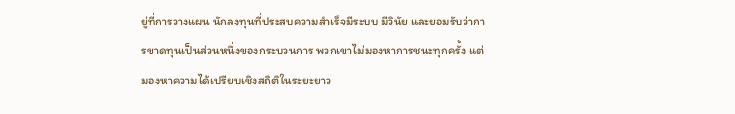ยู่ที่การวางแผน นักลงทุนที่ประสบความสำเร็จมีระบบ มีวินัย และยอมรับว่าการขาดทุนเป็นส่วนหนึ่งของกระบวนการ พวกเขาไม่มองหาการชนะทุกครั้ง แต่มองหาความได้เปรียบเชิงสถิติในระยะยาว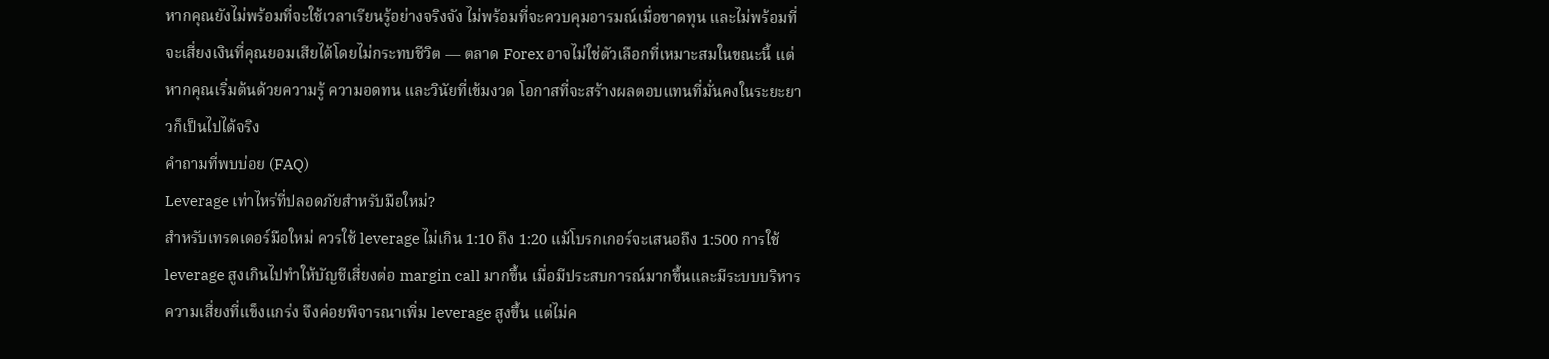หากคุณยังไม่พร้อมที่จะใช้เวลาเรียนรู้อย่างจริงจัง ไม่พร้อมที่จะควบคุมอารมณ์เมื่อขาดทุน และไม่พร้อมที่จะเสี่ยงเงินที่คุณยอมเสียได้โดยไม่กระทบชีวิต — ตลาด Forex อาจไม่ใช่ตัวเลือกที่เหมาะสมในขณะนี้ แต่หากคุณเริ่มต้นด้วยความรู้ ความอดทน และวินัยที่เข้มงวด โอกาสที่จะสร้างผลตอบแทนที่มั่นคงในระยะยาวก็เป็นไปได้จริง
คำถามที่พบบ่อย (FAQ)
Leverage เท่าไหร่ที่ปลอดภัยสำหรับมือใหม่?
สำหรับเทรดเดอร์มือใหม่ ควรใช้ leverage ไม่เกิน 1:10 ถึง 1:20 แม้โบรกเกอร์จะเสนอถึง 1:500 การใช้ leverage สูงเกินไปทำให้บัญชีเสี่ยงต่อ margin call มากขึ้น เมื่อมีประสบการณ์มากขึ้นและมีระบบบริหารความเสี่ยงที่แข็งแกร่ง จึงค่อยพิจารณาเพิ่ม leverage สูงขึ้น แต่ไม่ค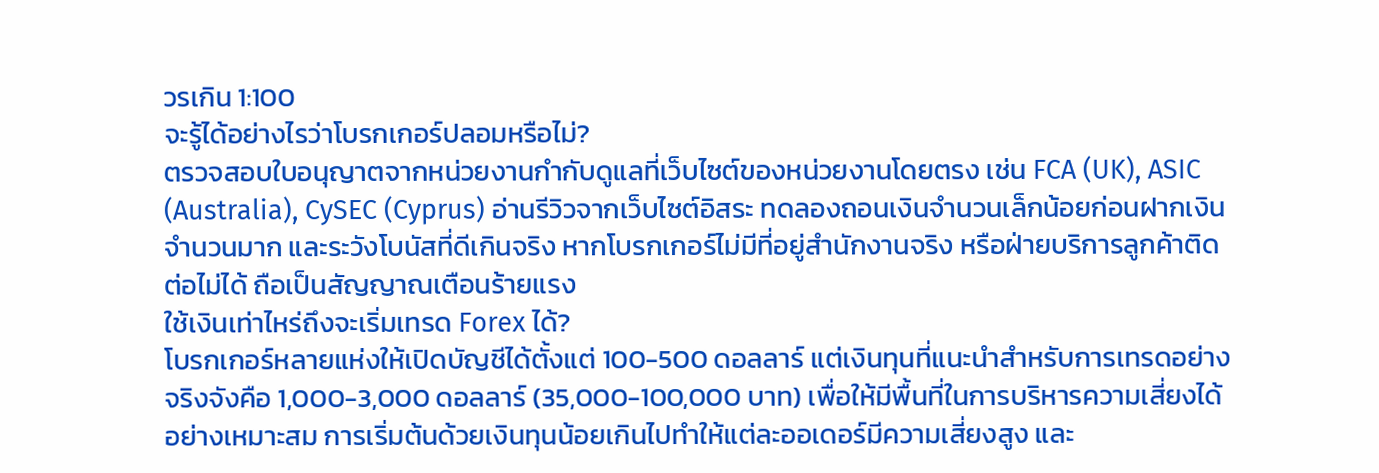วรเกิน 1:100
จะรู้ได้อย่างไรว่าโบรกเกอร์ปลอมหรือไม่?
ตรวจสอบใบอนุญาตจากหน่วยงานกำกับดูแลที่เว็บไซต์ของหน่วยงานโดยตรง เช่น FCA (UK), ASIC (Australia), CySEC (Cyprus) อ่านรีวิวจากเว็บไซต์อิสระ ทดลองถอนเงินจำนวนเล็กน้อยก่อนฝากเงินจำนวนมาก และระวังโบนัสที่ดีเกินจริง หากโบรกเกอร์ไม่มีที่อยู่สำนักงานจริง หรือฝ่ายบริการลูกค้าติดต่อไม่ได้ ถือเป็นสัญญาณเตือนร้ายแรง
ใช้เงินเท่าไหร่ถึงจะเริ่มเทรด Forex ได้?
โบรกเกอร์หลายแห่งให้เปิดบัญชีได้ตั้งแต่ 100-500 ดอลลาร์ แต่เงินทุนที่แนะนำสำหรับการเทรดอย่างจริงจังคือ 1,000-3,000 ดอลลาร์ (35,000-100,000 บาท) เพื่อให้มีพื้นที่ในการบริหารความเสี่ยงได้อย่างเหมาะสม การเริ่มต้นด้วยเงินทุนน้อยเกินไปทำให้แต่ละออเดอร์มีความเสี่ยงสูง และ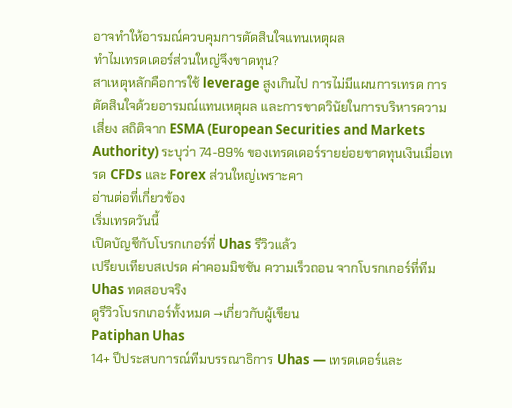อาจทำให้อารมณ์ควบคุมการตัดสินใจแทนเหตุผล
ทำไมเทรดเดอร์ส่วนใหญ่จึงขาดทุน?
สาเหตุหลักคือการใช้ leverage สูงเกินไป การไม่มีแผนการเทรด การตัดสินใจด้วยอารมณ์แทนเหตุผล และการขาดวินัยในการบริหารความเสี่ยง สถิติจาก ESMA (European Securities and Markets Authority) ระบุว่า 74-89% ของเทรดเดอร์รายย่อยขาดทุนเงินเมื่อเทรด CFDs และ Forex ส่วนใหญ่เพราะคา
อ่านต่อที่เกี่ยวข้อง
เริ่มเทรดวันนี้
เปิดบัญชีกับโบรกเกอร์ที่ Uhas รีวิวแล้ว
เปรียบเทียบสเปรด ค่าคอมมิชชัน ความเร็วถอน จากโบรกเกอร์ที่ทีม Uhas ทดสอบจริง
ดูรีวิวโบรกเกอร์ทั้งหมด →เกี่ยวกับผู้เขียน
Patiphan Uhas
14+ ปีประสบการณ์ทีมบรรณาธิการ Uhas — เทรดเดอร์และ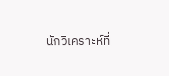นักวิเคราะห์ที่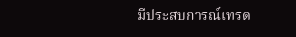มีประสบการณ์เทรด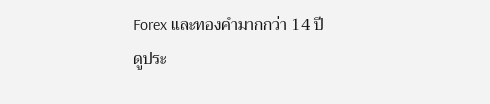Forex และทองคำมากกว่า 14 ปี
ดูประ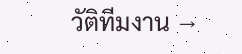วัติทีมงาน →